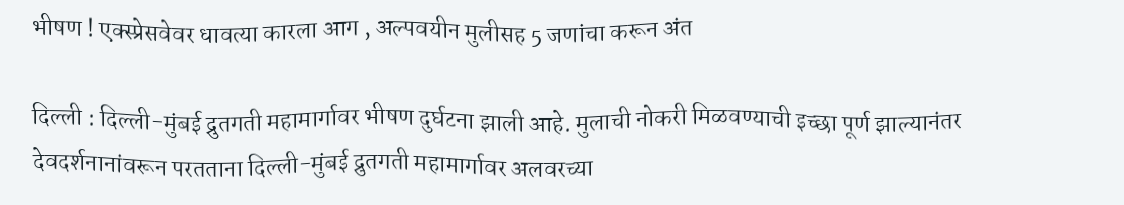भीषण ! एक्स्प्रेसवेवर धावत्या कारला आग , अल्पवयीन मुलीसह 5 जणांचा करून अंत

दिल्ली : दिल्ली-मुंबई द्रुतगती महामार्गावर भीषण दुर्घटना झाली आहे. मुलाची नोकरी मिळवण्याची इच्छा पूर्ण झाल्यानंतर देवदर्शनानांवरून परतताना दिल्ली-मुंबई द्रुतगती महामार्गावर अलवरच्या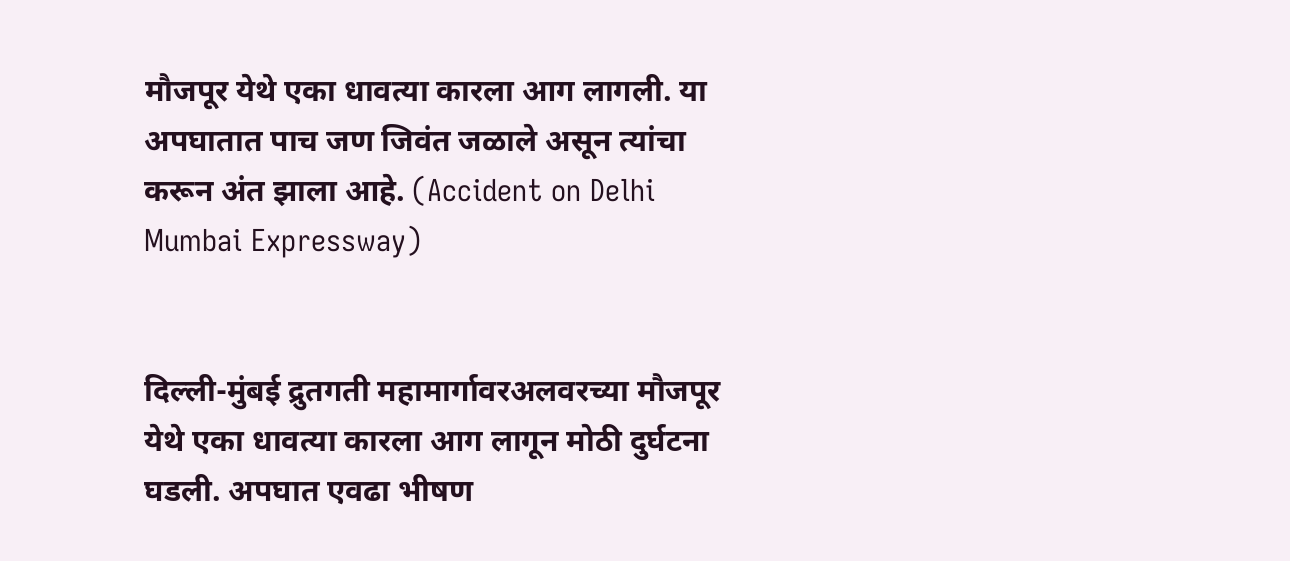मौजपूर येथे एका धावत्या कारला आग लागली. या अपघातात पाच जण जिवंत जळाले असून त्यांचा करून अंत झाला आहे. (Accident on Delhi Mumbai Expressway)


दिल्ली-मुंबई द्रुतगती महामार्गावरअलवरच्या मौजपूर येथे एका धावत्या कारला आग लागून मोठी दुर्घटना घडली. अपघात एवढा भीषण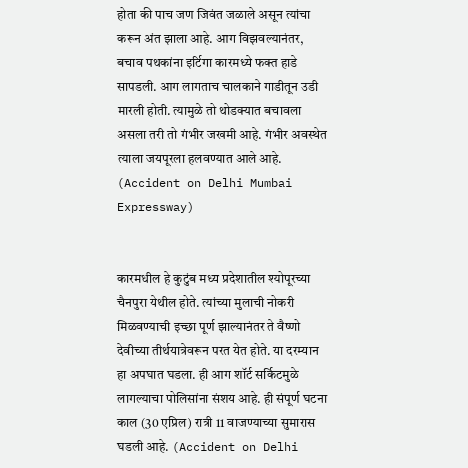होता की पाच जण जिवंत जळाले असून त्यांचा करून अंत झाला आहे. आग विझवल्यानंतर, बचाव पथकांना इर्टिगा कारमध्ये फक्त हाडे सापडली. आग लागताच चालकाने गाडीतून उडी मारली होती. त्यामुळे तो थोडक्यात बचावला असला तरी तो गंभीर जखमी आहे. गंभीर अवस्थेत त्याला जयपूरला हलवण्यात आले आहे. (Accident on Delhi Mumbai Expressway)


कारमधील हे कुटुंब मध्य प्रदेशातील श्योपूरच्या चैनपुरा येथील होते. त्यांच्या मुलाची नोकरी मिळवण्याची इच्छा पूर्ण झाल्यानंतर ते वैष्णो देवीच्या तीर्थयात्रेवरून परत येत होते. या दरम्यान हा अपघात घडला. ही आग शॉर्ट सर्किटमुळे लागल्याचा पोलिसांना संशय आहे. ही संपूर्ण घटना काल (30 एप्रिल) रात्री 11 वाजण्याच्या सुमारास घडली आहे. (Accident on Delhi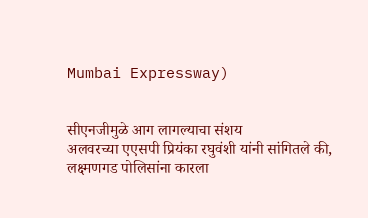Mumbai Expressway)


सीएनजीमुळे आग लागल्याचा संशय
अलवरच्या एएसपी प्रियंका रघुवंशी यांनी सांगितले की, लक्ष्मणगड पोलिसांना कारला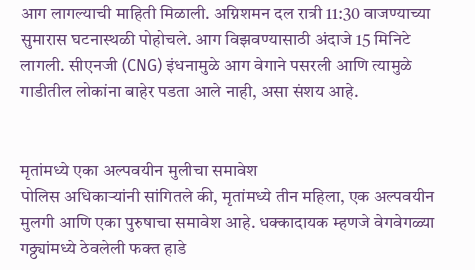आग लागल्याची माहिती मिळाली. अग्निशमन दल रात्री 11:30 वाजण्याच्या सुमारास घटनास्थळी पोहोचले. आग विझवण्यासाठी अंदाजे 15 मिनिटे लागली. सीएनजी (CNG) इंधनामुळे आग वेगाने पसरली आणि त्यामुळे गाडीतील लोकांना बाहेर पडता आले नाही, असा संशय आहे.


मृतांमध्ये एका अल्पवयीन मुलीचा समावेश
पोलिस अधिकाऱ्यांनी सांगितले की, मृतांमध्ये तीन महिला, एक अल्पवयीन मुलगी आणि एका पुरुषाचा समावेश आहे. धक्कादायक म्हणजे वेगवेगळ्या गठ्ठ्यांमध्ये ठेवलेली फक्त हाडे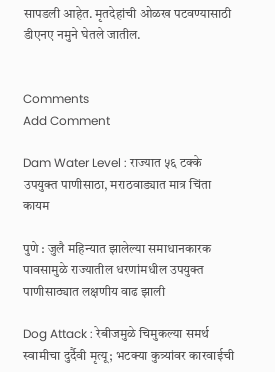सापडली आहेत. मृतदेहांची ओळख पटवण्यासाठी डीएनए नमुने घेतले जातील.


Comments
Add Comment

Dam Water Level : राज्यात ५६ टक्के उपयुक्त पाणीसाठा, मराठवाड्यात मात्र चिंता कायम

पुणे : जुलै महिन्यात झालेल्या समाधानकारक पावसामुळे राज्यातील धरणांमधील उपयुक्त पाणीसाठ्यात लक्षणीय वाढ झाली

Dog Attack : रेबीजमुळे चिमुकल्या समर्थ स्वामीचा दुर्दैवी मृत्यू; भटक्या कुत्र्यांवर कारवाईची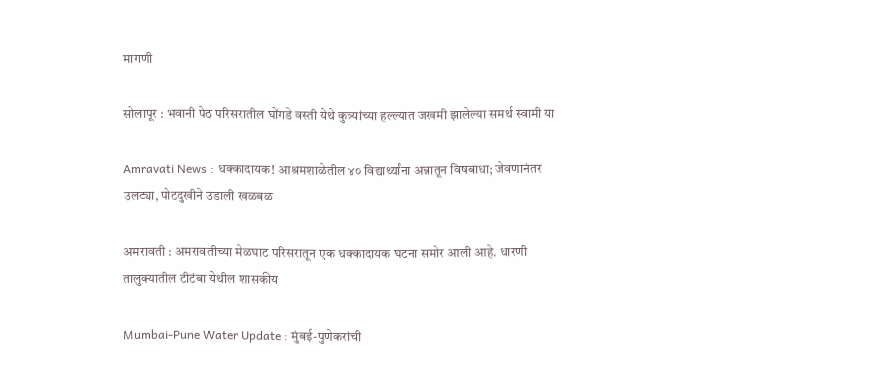मागणी

सोलापूर : भवानी पेठ परिसरातील घोंगडे वस्ती येथे कुत्र्यांच्या हल्ल्यात जखमी झालेल्या समर्थ स्वामी या

Amravati News : धक्कादायक! आश्रमशाळेतील ४० विद्यार्थ्यांना अन्नातून विषबाधा; जेवणानंतर उलट्या, पोटदुखीने उडाली खळबळ

अमरावती : अमरावतीच्या मेळघाट परिसरातून एक धक्कादायक घटना समोर आली आहे. धारणी तालुक्यातील टीटंबा येथील शासकीय

Mumbai-Pune Water Update : मुंबई-पुणेकरांची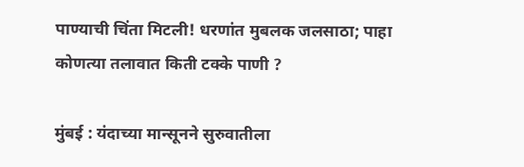पाण्याची चिंता मिटली! धरणांत मुबलक जलसाठा; पाहा कोणत्या तलावात किती टक्के पाणी ?

मुंबई : यंदाच्या मान्सूनने सुरुवातीला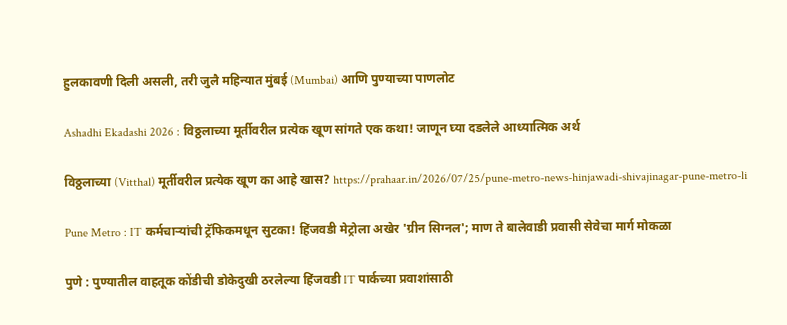हुलकावणी दिली असली, तरी जुलै महिन्यात मुंबई (Mumbai) आणि पुण्याच्या पाणलोट

Ashadhi Ekadashi 2026 : विठ्ठलाच्या मूर्तीवरील प्रत्येक खूण सांगते एक कथा! जाणून घ्या दडलेले आध्यात्मिक अर्थ

विठ्ठलाच्या (Vitthal) मूर्तीवरील प्रत्येक खूण का आहे खास? https://prahaar.in/2026/07/25/pune-metro-news-hinjawadi-shivajinagar-pune-metro-li

Pune Metro : IT कर्मचाऱ्यांची ट्रॅफिकमधून सुटका! हिंजवडी मेट्रोला अखेर 'ग्रीन सिग्नल'; माण ते बालेवाडी प्रवासी सेवेचा मार्ग मोकळा

पुणे : पुण्यातील वाहतूक कोंडीची डोकेदुखी ठरलेल्या हिंजवडी IT पार्कच्या प्रवाशांसाठी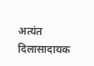अत्यंत दिलासादायक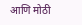आणि मोठी